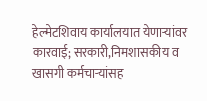हेल्मेटशिवाय कार्यालयात येणाऱ्यांवर कारवाई; सरकारी,निमशासकीय व खासगी कर्मचाऱ्यांसह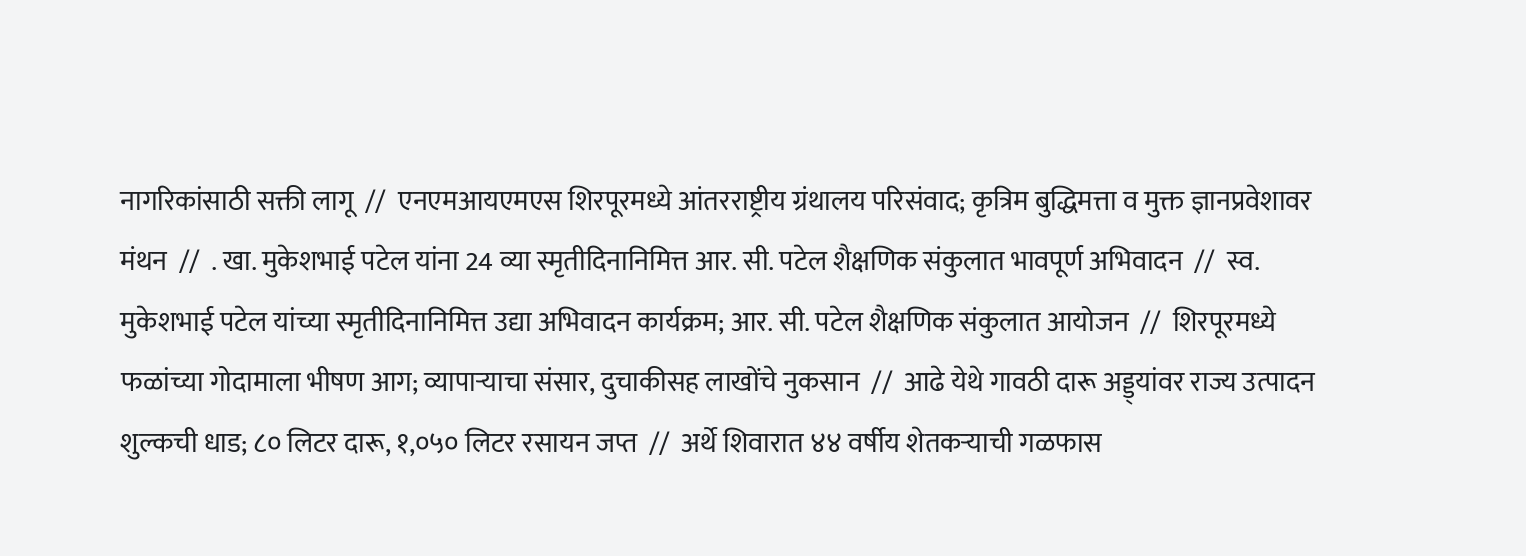नागरिकांसाठी सक्ती लागू  //  एनएमआयएमएस शिरपूरमध्ये आंतरराष्ट्रीय ग्रंथालय परिसंवाद; कृत्रिम बुद्धिमत्ता व मुक्त ज्ञानप्रवेशावर मंथन  //  . खा. मुकेशभाई पटेल यांना 24 व्या स्मृतीदिनानिमित्त आर. सी. पटेल शैक्षणिक संकुलात भावपूर्ण अभिवादन  //  स्व. मुकेशभाई पटेल यांच्या स्मृतीदिनानिमित्त उद्या अभिवादन कार्यक्रम; आर. सी. पटेल शैक्षणिक संकुलात आयोजन  //  शिरपूरमध्ये फळांच्या गोदामाला भीषण आग; व्यापाऱ्याचा संसार, दुचाकीसह लाखोंचे नुकसान  //  आढे येथे गावठी दारू अड्ड्यांवर राज्य उत्पादन शुल्कची धाड; ८० लिटर दारू, १,०५० लिटर रसायन जप्त  //  अर्थे शिवारात ४४ वर्षीय शेतकऱ्याची गळफास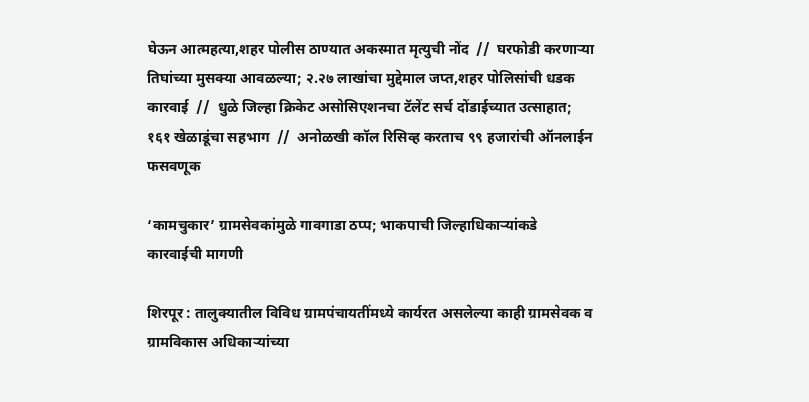घेऊन आत्महत्या,शहर पोलीस ठाण्यात अकस्मात मृत्युची नोंद  //  घरफोडी करणाऱ्या तिघांच्या मुसक्या आवळल्या; २.२७ लाखांचा मुद्देमाल जप्त,शहर पोलिसांची धडक कारवाई  //  धुळे जिल्हा क्रिकेट असोसिएशनचा टॅलेंट सर्च दोंडाईच्यात उत्साहात; १६१ खेळाडूंचा सहभाग  //  अनोळखी कॉल रिसिव्ह करताच ९९ हजारांची ऑनलाईन फसवणूक

‘कामचुकार’ ग्रामसेवकांमुळे गावगाडा ठप्प; भाकपाची जिल्हाधिकाऱ्यांकडे कारवाईची मागणी

शिरपूर : तालुक्यातील विविध ग्रामपंचायतींमध्ये कार्यरत असलेल्या काही ग्रामसेवक व ग्रामविकास अधिकाऱ्यांच्या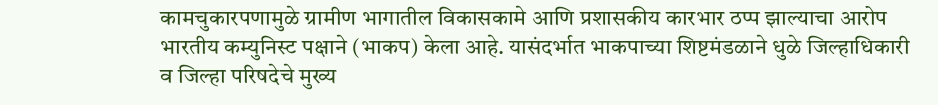कामचुकारपणामुळे ग्रामीण भागातील विकासकामे आणि प्रशासकीय कारभार ठप्प झाल्याचा आरोप भारतीय कम्युनिस्ट पक्षाने (भाकप) केला आहे. यासंदर्भात भाकपाच्या शिष्टमंडळाने धुळे जिल्हाधिकारी व जिल्हा परिषदेचे मुख्य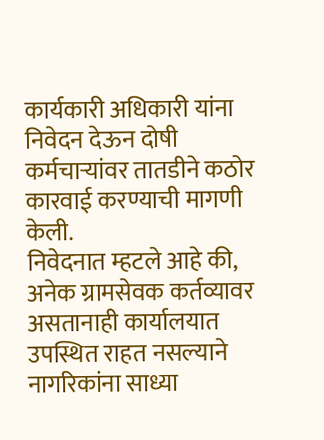कार्यकारी अधिकारी यांना निवेदन देऊन दोषी कर्मचाऱ्यांवर तातडीने कठोर कारवाई करण्याची मागणी केली.
निवेदनात म्हटले आहे की, अनेक ग्रामसेवक कर्तव्यावर असतानाही कार्यालयात उपस्थित राहत नसल्याने नागरिकांना साध्या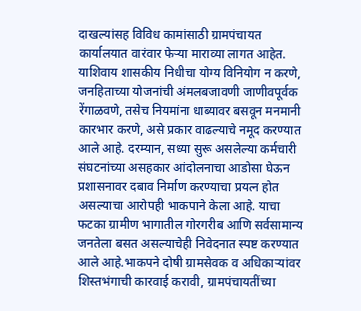दाखल्यांसह विविध कामांसाठी ग्रामपंचायत कार्यालयात वारंवार फेऱ्या माराव्या लागत आहेत. याशिवाय शासकीय निधीचा योग्य विनियोग न करणे, जनहिताच्या योजनांची अंमलबजावणी जाणीवपूर्वक रेंगाळवणे, तसेच नियमांना धाब्यावर बसवून मनमानी कारभार करणे, असे प्रकार वाढल्याचे नमूद करण्यात आले आहे. दरम्यान, सध्या सुरू असलेल्या कर्मचारी संघटनांच्या असहकार आंदोलनाचा आडोसा घेऊन प्रशासनावर दबाव निर्माण करण्याचा प्रयत्न होत असल्याचा आरोपही भाकपाने केला आहे. याचा फटका ग्रामीण भागातील गोरगरीब आणि सर्वसामान्य जनतेला बसत असल्याचेही निवेदनात स्पष्ट करण्यात आले आहे.भाकपने दोषी ग्रामसेवक व अधिकाऱ्यांवर शिस्तभंगाची कारवाई करावी, ग्रामपंचायतींच्या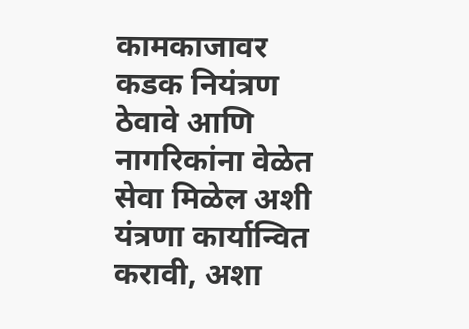कामकाजावर कडक नियंत्रण ठेवावे आणि नागरिकांना वेळेत सेवा मिळेल अशी यंत्रणा कार्यान्वित करावी, अशा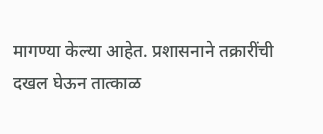मागण्या केल्या आहेत. प्रशासनाने तक्रारींची दखल घेऊन तात्काळ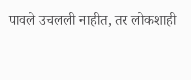पावले उचलली नाहीत, तर लोकशाही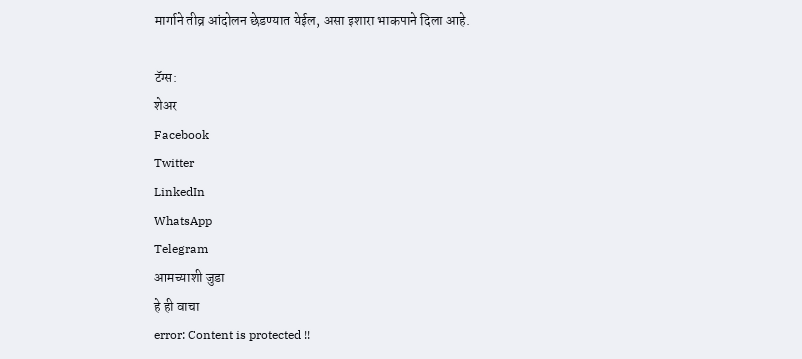मार्गाने तीव्र आंदोलन छेडण्यात येईल, असा इशारा भाकपाने दिला आहे.

टॅग्स:
शेअर
Facebook
Twitter
LinkedIn
WhatsApp
Telegram
आमच्याशी जुडा
हे ही वाचा
error: Content is protected !!